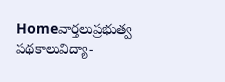Homeవార్తలుప్రభుత్వ పథకాలువిద్యా-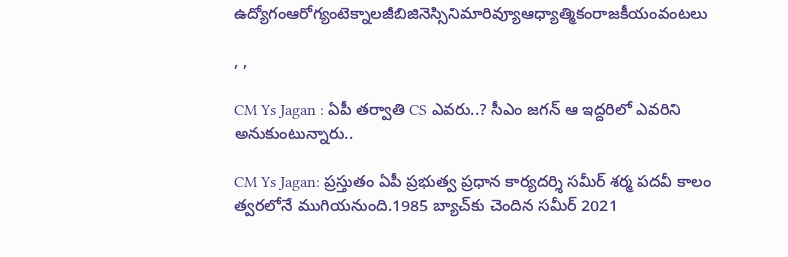ఉద్యోగంఆరోగ్యంటెక్నాలజీబిజినెస్సినిమారివ్యూఆధ్యాత్మికంరాజకీయంవంటలు

, ,

CM Ys Jagan : ఏపీ తర్వాతి CS ఎవరు..? సీఎం జగన్ ఆ ఇద్దరిలో ఎవరిని అనుకుంటున్నారు..

CM Ys Jagan: ప్రస్తుతం ఏపీ ప్రభుత్వ ప్రధాన కార్యదర్శి సమీర్ శర్మ పదవీ కాలం త్వరలోనే ముగియనుంది.1985 బ్యాచ్‌కు చెందిన సమీర్ 2021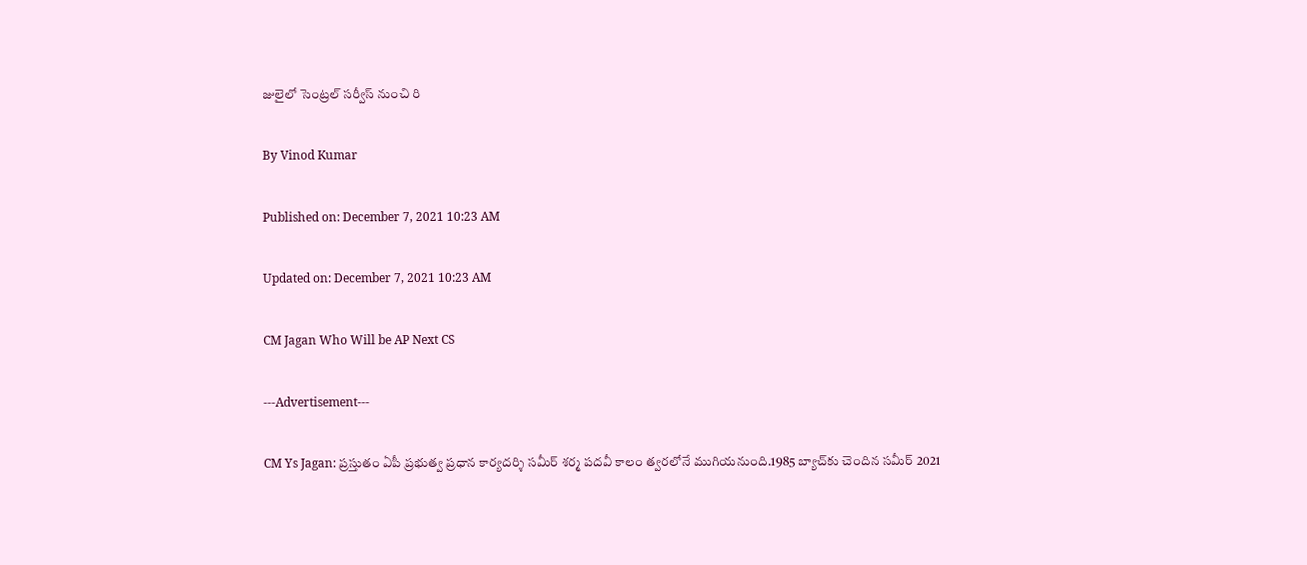జులైలో సెంట్రల్ సర్వీస్ నుంచి రి

By Vinod Kumar

Published on: December 7, 2021 10:23 AM

Updated on: December 7, 2021 10:23 AM

CM Jagan Who Will be AP Next CS

---Advertisement---

CM Ys Jagan: ప్రస్తుతం ఏపీ ప్రభుత్వ ప్రధాన కార్యదర్శి సమీర్ శర్మ పదవీ కాలం త్వరలోనే ముగియనుంది.1985 బ్యాచ్‌కు చెందిన సమీర్ 2021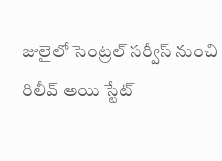జులైలో సెంట్రల్ సర్వీస్ నుంచి రిలీవ్ అయి స్టేట్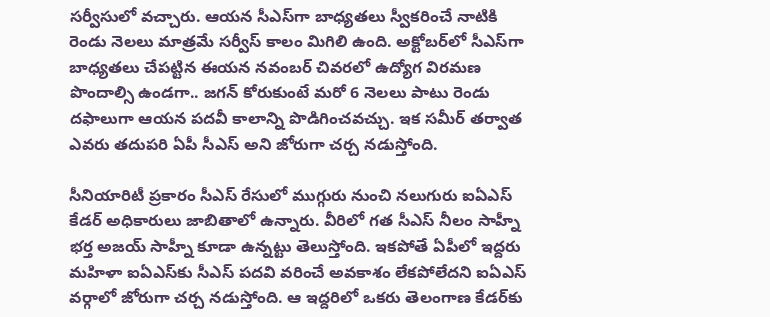సర్వీసులో వచ్చారు. ఆయన సీఎస్‌గా బాధ్యతలు స్వీకరించే నాటికి రెండు నెలలు మాత్రమే సర్వీస్ కాలం మిగిలి ఉంది. అక్టోబర్‌లో సీఎస్‌గా బాధ్యతలు చేపట్టిన ఈయన నవంబర్ చివరలో ఉద్యోగ విరమణ పొందాల్సి ఉండగా.. జగన్ కోరుకుంటే మరో 6 నెలలు పాటు రెండు దఫాలుగా ఆయన పదవీ కాలాన్ని పొడిగించవచ్చు. ఇక సమీర్ తర్వాత ఎవరు తదుపరి ఏపీ సీఎస్ అని జోరుగా చర్చ నడుస్తోంది.

సీనియారిటీ ప్రకారం సీఎస్ రేసులో ముగ్గురు నుంచి నలుగురు ఐఏఎస్ కేడర్ అధికారులు జాబితాలో ఉన్నారు. వీరిలో గత సీఎస్ నీలం సాహ్నీ భర్త అజయ్ సాహ్నీ కూడా ఉన్నట్టు తెలుస్తోంది. ఇకపోతే ఏపీలో ఇద్దరు మహిళా ఐఏఎస్‌కు సీఎస్ పదవి వరించే అవకాశం లేకపోలేదని ఐఏఎస్ వర్గాలో జోరుగా చర్చ నడుస్తోంది. ఆ ఇద్దరిలో ఒకరు తెలంగాణ కేడర్‌కు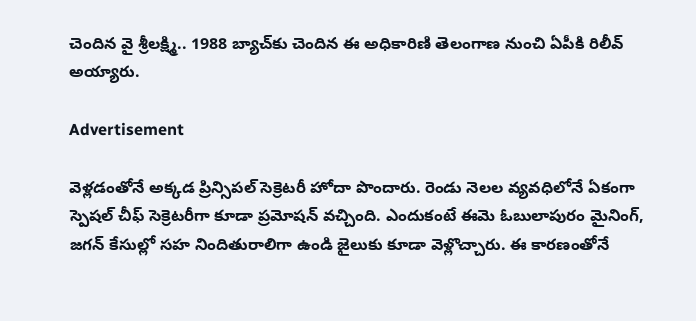చెందిన వై శ్రీలక్ష్మి.. 1988 బ్యాచ్‌కు చెందిన ఈ అధికారిణి తెలంగాణ నుంచి ఏపీకి రిలీవ్ అయ్యారు.

Advertisement

వెళ్లడంతోనే అక్కడ ప్రిన్సిపల్ సెక్రెటరీ హోదా పొందారు. రెండు నెలల వ్యవధిలోనే ఏకంగా స్పెషల్ చీఫ్ సెక్రెటరీగా కూడా ప్రమోషన్ వచ్చింది. ఎందుకంటే ఈమె ఓబులాపురం మైనింగ్, జగన్ కేసుల్లో సహ నిందితురాలిగా ఉండి జైలుకు కూడా వెళ్లొచ్చారు. ఈ కారణంతోనే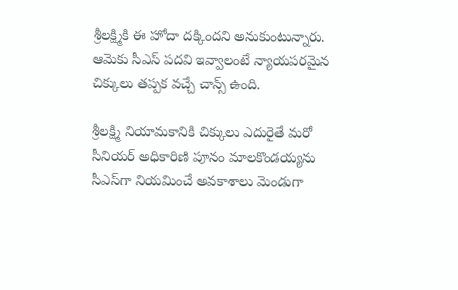శ్రీలక్ష్మికి ఈ హోదా దక్కిందని అనుకుంటున్నారు. ఆమెకు సీఎస్ పదవి ఇవ్వాలంటే న్యాయపరమైన చిక్కులు తప్పక వచ్చే చాన్స్ ఉంది.

శ్రీలక్ష్మి నియామకానికి చిక్కులు ఎదురైతే మరో సీనియర్ అధికారిణి పూనం మాలకొండయ్యను సీఎస్‌గా నియమించే అవకాశాలు మెండుగా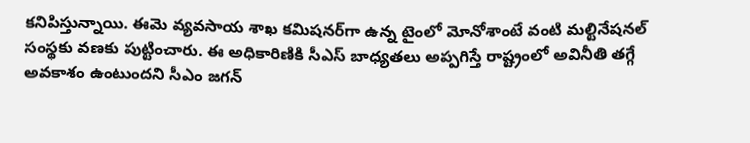కనిపిస్తున్నాయి. ఈమె వ్యవసాయ శాఖ కమిషనర్‌గా ఉన్న టైంలో మోనోశాంటే వంటి మల్టినేషనల్ సంస్థకు వణకు పుట్టించారు. ఈ అధికారిణికి సీఎస్ బాధ్యతలు అప్పగిస్తే రాష్ట్రంలో అవినీతి తగ్గే అవకాశం ఉంటుందని సీఎం జగన్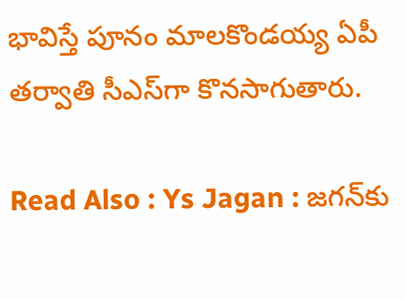భావిస్తే పూనం మాలకొండయ్య ఏపీ తర్వాతి సీఎస్‌గా కొనసాగుతారు.

Read Also : Ys Jagan : జగన్‌కు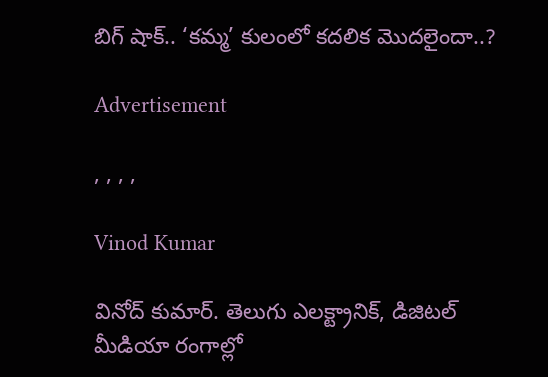బిగ్ షాక్.. ‘కమ్మ’ కులంలో కదలిక మొదలైందా..?

Advertisement

, , , ,

Vinod Kumar

వినోద్ కుమార్. తెలుగు ఎలక్ట్రానిక్, డిజిటల్ మీడియా రంగాల్లో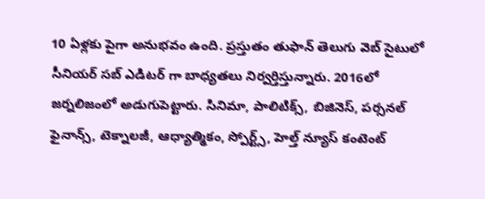10 ఏళ్లకు పైగా అనుభవం ఉంది. ప్రస్తుతం తుఫాన్ తెలుగు వెబ్ సైటులో సీనియర్ సబ్ ఎడిటర్ గా బాధ్యతలు నిర్వర్తిస్తున్నారు. 2016లో జర్నలిజంలో అడుగుపెట్టారు. సినిమా, పాలిటిక్స్, బిజినెస్, పర్సనల్ ఫైనాన్స్, టెక్నాలజీ, ఆధ్యాత్మికం, స్పోర్ట్స్, హెల్త్ న్యూస్ కంటెంట్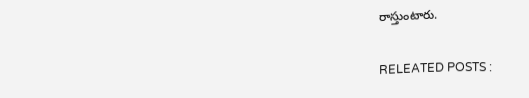రాస్తుంటారు.

RELEATED POSTS :